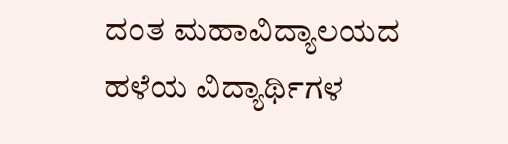ದಂತ ಮಹಾವಿದ್ಯಾಲಯದ ಹಳೆಯ ವಿದ್ಯಾರ್ಥಿಗಳ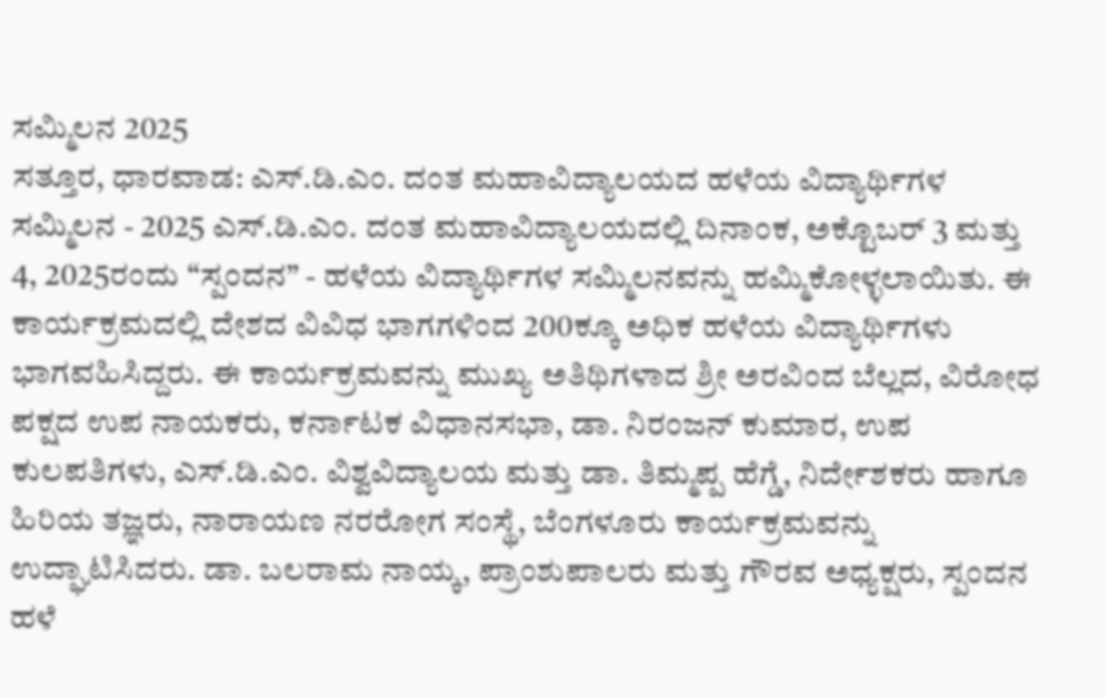ಸಮ್ಮಿಲನ 2025
ಸತ್ತೂರ, ಧಾರವಾಡ: ಎಸ್.ಡಿ.ಎಂ. ದಂತ ಮಹಾವಿದ್ಯಾಲಯದ ಹಳೆಯ ವಿದ್ಯಾರ್ಥಿಗಳ ಸಮ್ಮಿಲನ - 2025 ಎಸ್.ಡಿ.ಎಂ. ದಂತ ಮಹಾವಿದ್ಯಾಲಯದಲ್ಲಿ ದಿನಾಂಕ, ಅಕ್ಟೊಬರ್ 3 ಮತ್ತು 4, 2025ರಂದು “ಸ್ಪಂದನ” - ಹಳೆಯ ವಿದ್ಯಾರ್ಥಿಗಳ ಸಮ್ಮಿಲನವನ್ನು ಹಮ್ಮಿಕೋಳ್ಳಲಾಯಿತು. ಈ ಕಾರ್ಯಕ್ರಮದಲ್ಲಿ ದೇಶದ ವಿವಿಧ ಭಾಗಗಳಿಂದ 200ಕ್ಕೂ ಅಧಿಕ ಹಳೆಯ ವಿದ್ಯಾರ್ಥಿಗಳು ಭಾಗವಹಿಸಿದ್ದರು. ಈ ಕಾರ್ಯಕ್ರಮವನ್ನು ಮುಖ್ಯ ಅತಿಥಿಗಳಾದ ಶ್ರೀ ಅರವಿಂದ ಬೆಲ್ಲದ, ವಿರೋಧ ಪಕ್ಷದ ಉಪ ನಾಯಕರು, ಕರ್ನಾಟಕ ವಿಧಾನಸಭಾ, ಡಾ. ನಿರಂಜನ್ ಕುಮಾರ, ಉಪ ಕುಲಪತಿಗಳು, ಎಸ್.ಡಿ.ಎಂ. ವಿಶ್ವವಿದ್ಯಾಲಯ ಮತ್ತು ಡಾ. ತಿಮ್ಮಪ್ಪ ಹೆಗ್ಡೆ, ನಿರ್ದೇಶಕರು ಹಾಗೂ ಹಿರಿಯ ತಜ್ಞರು, ನಾರಾಯಣ ನರರೋಗ ಸಂಸ್ಥೆ, ಬೆಂಗಳೂರು ಕಾರ್ಯಕ್ರಮವನ್ನು ಉದ್ಘಾಟಿಸಿದರು. ಡಾ. ಬಲರಾಮ ನಾಯ್ಕ, ಪ್ರಾಂಶುಪಾಲರು ಮತ್ತು ಗೌರವ ಅಧ್ಯಕ್ಷರು, ಸ್ಪಂದನ ಹಳೆ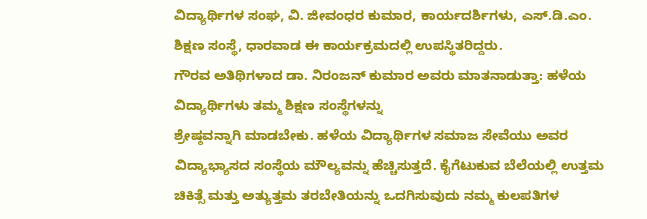ವಿದ್ಯಾರ್ಥಿಗಳ ಸಂಘ, ವಿ. ಜೀವಂಧರ ಕುಮಾರ, ಕಾರ್ಯದರ್ಶಿಗಳು, ಎಸ್.ಡಿ.ಎಂ. ಶಿಕ್ಷಣ ಸಂಸ್ಥೆ, ಧಾರವಾಡ ಈ ಕಾರ್ಯಕ್ರಮದಲ್ಲಿ ಉಪಸ್ಥಿತರಿದ್ದರು.
ಗೌರವ ಅತಿಥಿಗಳಾದ ಡಾ. ನಿರಂಜನ್ ಕುಮಾರ ಅವರು ಮಾತನಾಡುತ್ತಾ: ಹಳೆಯ ವಿದ್ಯಾರ್ಥಿಗಳು ತಮ್ಮ ಶಿಕ್ಷಣ ಸಂಸ್ಥೆಗಳನ್ನು
ಶ್ರೇಷ್ಠವನ್ನಾಗಿ ಮಾಡಬೇಕು. ಹಳೆಯ ವಿದ್ಯಾರ್ಥಿಗಳ ಸಮಾಜ ಸೇವೆಯು ಅವರ ವಿದ್ಯಾಭ್ಯಾಸದ ಸಂಸ್ಥೆಯ ಮೌಲ್ಯವನ್ನು ಹೆಚ್ಚಿಸುತ್ತದೆ. ಕೈಗೆಟುಕುವ ಬೆಲೆಯಲ್ಲಿ ಉತ್ತಮ ಚಿಕಿತ್ಸೆ ಮತ್ತು ಅತ್ಯುತ್ತಮ ತರಬೇತಿಯನ್ನು ಒದಗಿಸುವುದು ನಮ್ಮ ಕುಲಪತಿಗಳ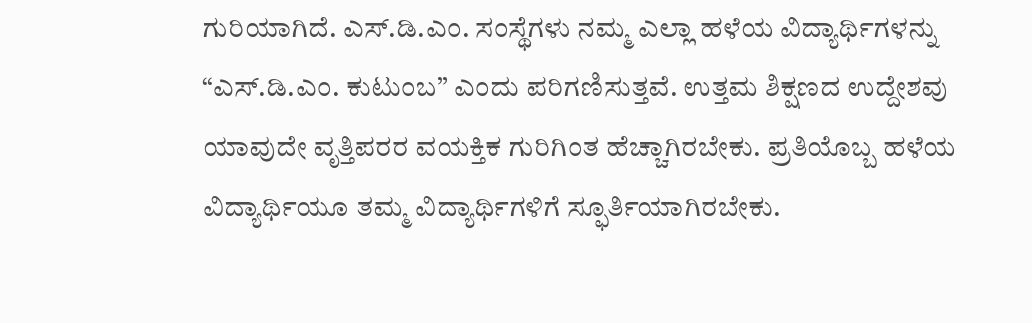ಗುರಿಯಾಗಿದೆ. ಎಸ್.ಡಿ.ಎಂ. ಸಂಸ್ಥೆಗಳು ನಮ್ಮ ಎಲ್ಲಾ ಹಳೆಯ ವಿದ್ಯಾರ್ಥಿಗಳನ್ನು “ಎಸ್.ಡಿ.ಎಂ. ಕುಟುಂಬ” ಎಂದು ಪರಿಗಣಿಸುತ್ತವೆ. ಉತ್ತಮ ಶಿಕ್ಷಣದ ಉದ್ದೇಶವು ಯಾವುದೇ ವೃತ್ತಿಪರರ ವಯಕ್ತಿಕ ಗುರಿಗಿಂತ ಹೆಚ್ಚಾಗಿರಬೇಕು. ಪ್ರತಿಯೊಬ್ಬ ಹಳೆಯ ವಿದ್ಯಾರ್ಥಿಯೂ ತಮ್ಮ ವಿದ್ಯಾರ್ಥಿಗಳಿಗೆ ಸ್ಫೂರ್ತಿಯಾಗಿರಬೇಕು.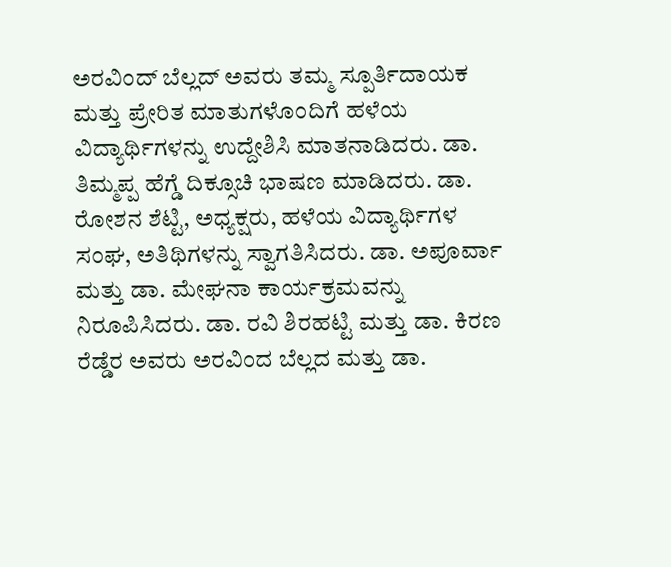ಅರವಿಂದ್ ಬೆಲ್ಲದ್ ಅವರು ತಮ್ಮ ಸ್ಪೂರ್ತಿದಾಯಕ ಮತ್ತು ಪ್ರೇರಿತ ಮಾತುಗಳೊಂದಿಗೆ ಹಳೆಯ ವಿದ್ಯಾರ್ಥಿಗಳನ್ನು ಉದ್ದೇಶಿಸಿ ಮಾತನಾಡಿದರು. ಡಾ. ತಿಮ್ಮಪ್ಪ ಹೆಗ್ಡೆ ದಿಕ್ಸೂಚಿ ಭಾಷಣ ಮಾಡಿದರು. ಡಾ. ರೋಶನ ಶೆಟ್ಟಿ, ಅಧ್ಯಕ್ಷರು, ಹಳೆಯ ವಿದ್ಯಾರ್ಥಿಗಳ ಸಂಘ, ಅತಿಥಿಗಳನ್ನು ಸ್ವಾಗತಿಸಿದರು. ಡಾ. ಅಪೂರ್ವಾ ಮತ್ತು ಡಾ. ಮೇಘನಾ ಕಾರ್ಯಕ್ರಮವನ್ನು ನಿರೂಪಿಸಿದರು. ಡಾ. ರವಿ ಶಿರಹಟ್ಟಿ ಮತ್ತು ಡಾ. ಕಿರಣ ರೆಡ್ಡೆರ ಅವರು ಅರವಿಂದ ಬೆಲ್ಲದ ಮತ್ತು ಡಾ.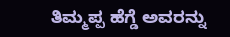ತಿಮ್ಮಪ್ಪ ಹೆಗ್ಡೆ ಅವರನ್ನು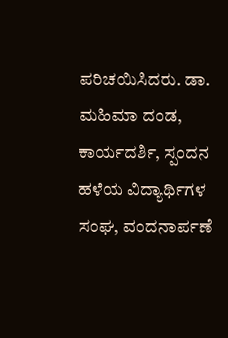ಪರಿಚಯಿಸಿದರು. ಡಾ. ಮಹಿಮಾ ದಂಡ, ಕಾರ್ಯದರ್ಶಿ, ಸ್ಪಂದನ ಹಳೆಯ ವಿದ್ಯಾರ್ಥಿಗಳ ಸಂಘ, ವಂದನಾರ್ಪಣೆ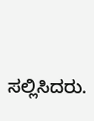ಸಲ್ಲಿಸಿದರು.